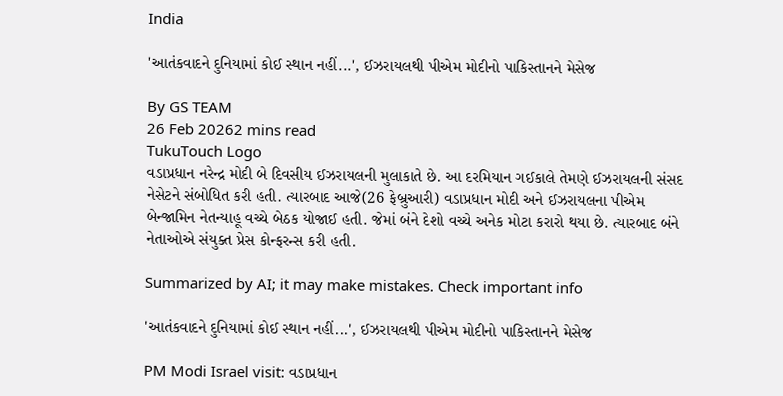India

'આતંકવાદને દુનિયામાં કોઈ સ્થાન નહીં...', ઈઝરાયલથી પીએમ મોદીનો પાકિસ્તાનને મેસેજ

By GS TEAM
26 Feb 20262 mins read
TukuTouch Logo
વડાપ્રધાન નરેન્દ્ર મોદી બે દિવસીય ઈઝરાયલની મુલાકાતે છે. આ દરમિયાન ગઈકાલે તેમણે ઈઝરાયલની સંસદ નેસેટને સંબોધિત કરી હતી. ત્યારબાદ આજે(26 ફેબ્રુઆરી) વડાપ્રધાન મોદી અને ઈઝરાયલના પીએમ બેન્જામિન નેતન્યાહૂ વચ્ચે બેઠક યોજાઈ હતી. જેમાં બંને દેશો વચ્ચે અનેક મોટા કરારો થયા છે. ત્યારબાદ બંને નેતાઓએ સંયુક્ત પ્રેસ કોન્ફરન્સ કરી હતી.

Summarized by AI; it may make mistakes. Check important info

'આતંકવાદને દુનિયામાં કોઈ સ્થાન નહીં...', ઈઝરાયલથી પીએમ મોદીનો પાકિસ્તાનને મેસેજ

PM Modi Israel visit: વડાપ્રધાન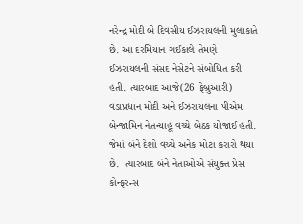નરેન્દ્ર મોદી બે દિવસીય ઈઝરાયલની મુલાકાતે છે. આ દરમિયાન ગઈકાલે તેમણે ઈઝરાયલની સંસદ નેસેટને સંબોધિત કરી હતી. ત્યારબાદ આજે(26 ફેબ્રુઆરી) વડાપ્રધાન મોદી અને ઈઝરાયલના પીએમ બેન્જામિન નેતન્યાહૂ વચ્ચે બેઠક યોજાઈ હતી. જેમાં બંને દેશો વચ્ચે અનેક મોટા કરારો થયા છે.  ત્યારબાદ બંને નેતાઓએ સંયુક્ત પ્રેસ કોન્ફરન્સ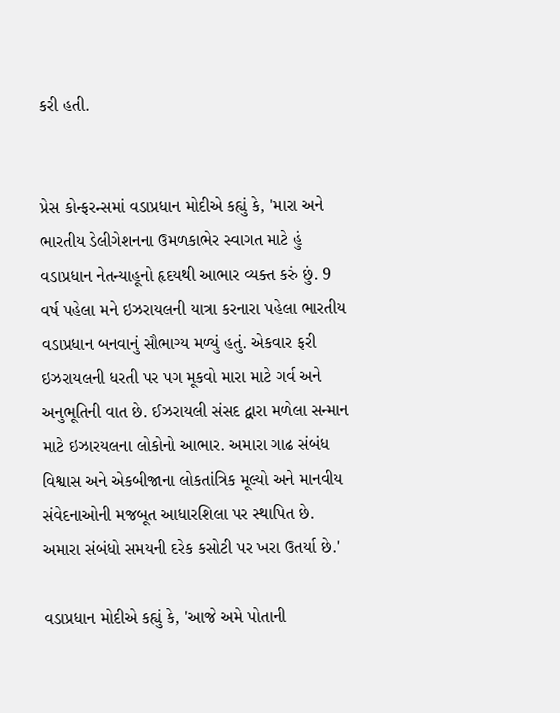કરી હતી.


પ્રેસ કોન્ફરન્સમાં વડાપ્રધાન મોદીએ કહ્યું કે, 'મારા અને ભારતીય ડેલીગેશનના ઉમળકાભેર સ્વાગત માટે હું વડાપ્રધાન નેતન્યાહૂનો હૃદયથી આભાર વ્યક્ત કરું છું. 9 વર્ષ પહેલા મને ઇઝરાયલની યાત્રા કરનારા પહેલા ભારતીય વડાપ્રધાન બનવાનું સૌભાગ્ય મળ્યું હતું. એકવાર ફરી ઇઝરાયલની ધરતી પર પગ મૂકવો મારા માટે ગર્વ અને અનુભૂતિની વાત છે. ઈઝરાયલી સંસદ દ્વારા મળેલા સન્માન માટે ઇઝારયલના લોકોનો આભાર. અમારા ગાઢ સંબંધ વિશ્વાસ અને એકબીજાના લોકતાંત્રિક મૂલ્યો અને માનવીય સંવેદનાઓની મજબૂત આધારશિલા પર સ્થાપિત છે. અમારા સંબંધો સમયની દરેક કસોટી પર ખરા ઉતર્યા છે.'

વડાપ્રધાન મોદીએ કહ્યું કે, 'આજે અમે પોતાની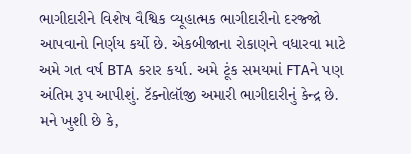ભાગીદારીને વિશેષ વૈશ્વિક વ્યૂહાત્મક ભાગીદારીનો દરજ્જો આપવાનો નિર્ણય કર્યો છે. એકબીજાના રોકાણને વધારવા માટે અમે ગત વર્ષ BTA કરાર કર્યા. અમે ટૂંક સમયમાં FTAને પણ અંતિમ રૂપ આપીશું. ટૅક્નોલૉજી અમારી ભાગીદારીનું કેન્દ્ર છે. મને ખુશી છે કે,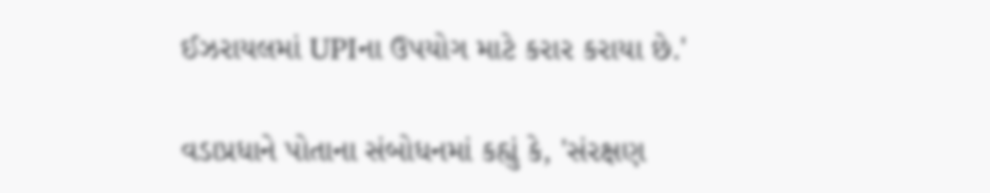ઈઝરાયલમાં UPIના ઉપયોગ માટે કરાર કરાયા છે.'

વડાપ્રધાને પોતાના સંબોધનમાં કહ્યું કે, 'સંરક્ષણ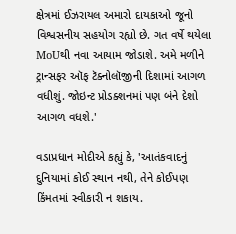ક્ષેત્રમાં ઈઝરાયલ અમારો દાયકાઓ જૂનો વિશ્વસનીય સહયોગ રહ્યો છે. ગત વર્ષે થયેલા MoUથી નવા આયામ જોડાશે. અમે મળીને ટ્રાન્સફર ઑફ ટૅક્નોલૉજીની દિશામાં આગળ વધીશું. જોઇન્ટ પ્રોડક્શનમાં પણ બંને દેશો આગળ વધશે.'

વડાપ્રધાન મોદીએ કહ્યું કે, 'આતંકવાદનું દુનિયામાં કોઈ સ્થાન નથી, તેને કોઈપણ કિંમતમાં સ્વીકારી ન શકાય.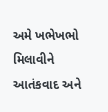અમે ખભેખભો મિલાવીને આતંકવાદ અને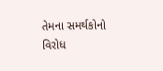તેમના સમર્થકોનો વિરોધ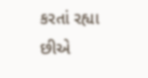કરતાં રહ્યા છીએ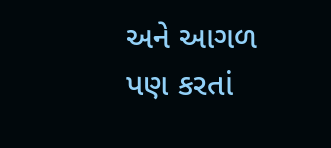અને આગળ પણ કરતાં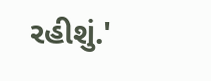રહીશું.'